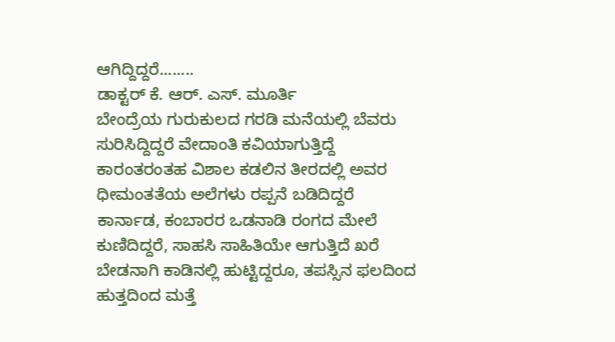ಆಗಿದ್ದಿದ್ದರೆ........
ಡಾಕ್ಟರ್ ಕೆ. ಆರ್. ಎಸ್. ಮೂರ್ತಿ
ಬೇಂದ್ರೆಯ ಗುರುಕುಲದ ಗರಡಿ ಮನೆಯಲ್ಲಿ ಬೆವರು ಸುರಿಸಿದ್ದಿದ್ದರೆ ವೇದಾಂತಿ ಕವಿಯಾಗುತ್ತಿದ್ದೆ
ಕಾರಂತರಂತಹ ವಿಶಾಲ ಕಡಲಿನ ತೀರದಲ್ಲಿ ಅವರ ಧೀಮಂತತೆಯ ಅಲೆಗಳು ರಪ್ಪನೆ ಬಡಿದಿದ್ದರೆ
ಕಾರ್ನಾಡ, ಕಂಬಾರರ ಒಡನಾಡಿ ರಂಗದ ಮೇಲೆ ಕುಣಿದಿದ್ದರೆ, ಸಾಹಸಿ ಸಾಹಿತಿಯೇ ಆಗುತ್ತಿದೆ ಖರೆ
ಬೇಡನಾಗಿ ಕಾಡಿನಲ್ಲಿ ಹುಟ್ಟಿದ್ದರೂ, ತಪಸ್ಸಿನ ಫಲದಿಂದ ಹುತ್ತದಿಂದ ಮತ್ತೆ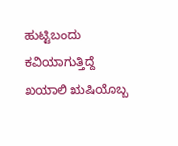ಹುಟ್ಟಿಬಂದು ಕವಿಯಾಗುತ್ತಿದ್ದೆ
ಖಯಾಲಿ ಋಷಿಯೊಬ್ಬ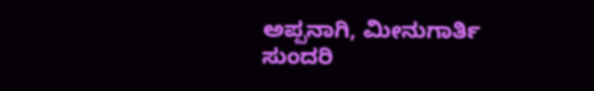ಅಪ್ಪನಾಗಿ, ಮೀನುಗಾರ್ತಿ ಸುಂದರಿ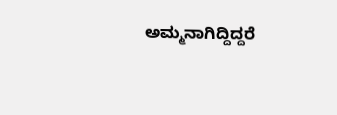ಅಮ್ಮನಾಗಿದ್ದಿದ್ದರೆ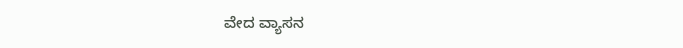ವೇದ ವ್ಯಾಸನ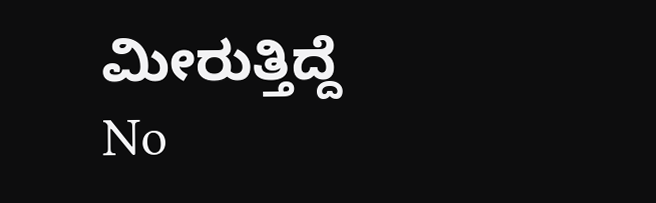ಮೀರುತ್ತಿದ್ದೆ
No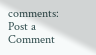comments:
Post a Comment